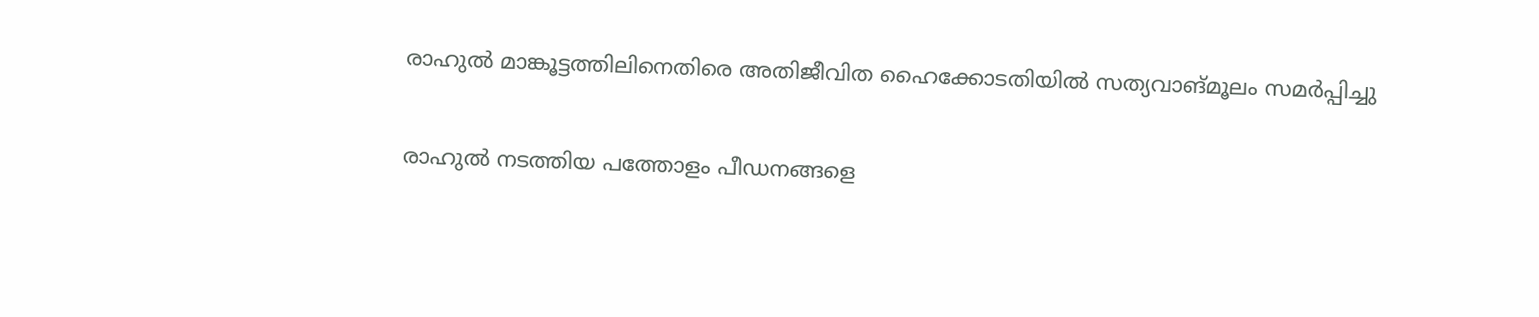രാഹുൽ മാങ്കൂട്ടത്തിലിനെതിരെ അതിജീവിത ഹൈക്കോടതിയില്‍ സത്യവാങ്മൂലം സമർപ്പിച്ചു

രാഹുൽ നടത്തിയ പത്തോളം പീഡനങ്ങളെ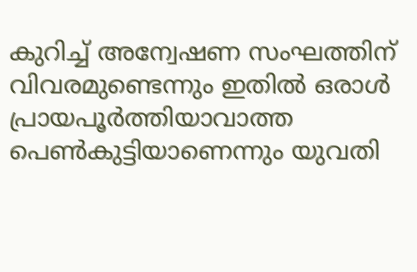കുറിച്ച് അന്വേഷണ സംഘത്തിന് വിവരമുണ്ടെന്നും ഇതിൽ ഒരാൾ പ്രായപൂർത്തിയാവാത്ത പെൺകുട്ടിയാണെന്നും യുവതി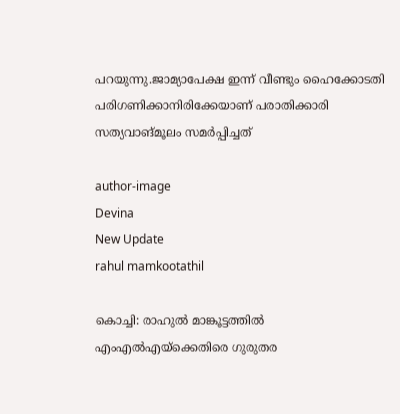പറയുന്നു.ജാമ്യാപേക്ഷ ഇന്ന് വീണ്ടും ഹൈക്കോടതി പരിഗണിക്കാനിരിക്കേയാണ് പരാതിക്കാരി സത്യവാങ്മൂലം സമർപ്പിച്ചത്

author-image
Devina
New Update
rahul mamkootathil

കൊച്ചി: രാഹുൽ മാങ്കൂട്ടത്തിൽ എംഎൽഎയ്‌ക്കെതിരെ ഗുരുതര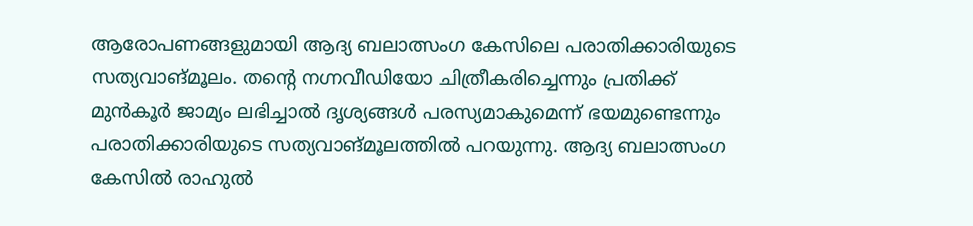ആരോപണങ്ങളുമായി ആദ്യ ബലാത്സംഗ കേസിലെ പരാതിക്കാരിയുടെ സത്യവാങ്മൂലം. തന്റെ നഗ്നവീഡിയോ ചിത്രീകരിച്ചെന്നും പ്രതിക്ക് മുൻകൂർ ജാമ്യം ലഭിച്ചാൽ ദൃശ്യങ്ങൾ പരസ്യമാകുമെന്ന് ഭയമുണ്ടെന്നും പരാതിക്കാരിയുടെ സത്യവാങ്മൂലത്തിൽ പറയുന്നു. ആദ്യ ബലാത്സംഗ കേസിൽ രാഹുൽ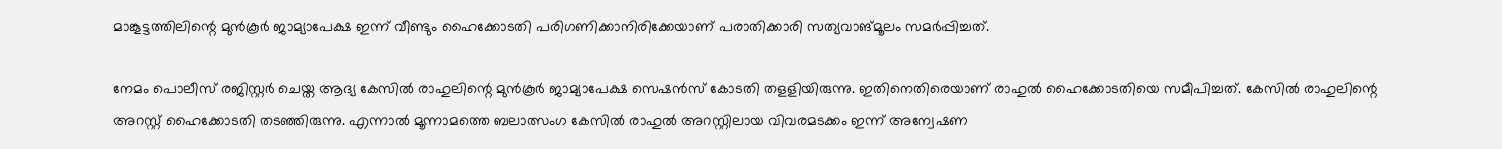മാങ്കൂട്ടത്തിലിന്റെ മുൻകൂർ ജാമ്യാപേക്ഷ ഇന്ന് വീണ്ടും ഹൈക്കോടതി പരിഗണിക്കാനിരിക്കേയാണ് പരാതിക്കാരി സത്യവാങ്മൂലം സമർപ്പിച്ചത്.

നേമം പൊലീസ് രജിസ്റ്റർ ചെയ്ത ആദ്യ കേസിൽ രാഹുലിന്റെ മുൻകൂർ ജാമ്യാപേക്ഷ സെഷൻസ് കോടതി തളളിയിരുന്നു. ഇതിനെതിരെയാണ് രാഹുൽ ഹൈക്കോടതിയെ സമീപിച്ചത്. കേസിൽ രാഹുലിന്റെ അറസ്റ്റ് ഹൈക്കോടതി തടഞ്ഞിരുന്നു. എന്നാൽ മൂന്നാമത്തെ ബലാത്സംഗ കേസിൽ രാഹുൽ അറസ്റ്റിലായ വിവരമടക്കം ഇന്ന് അന്വേഷണ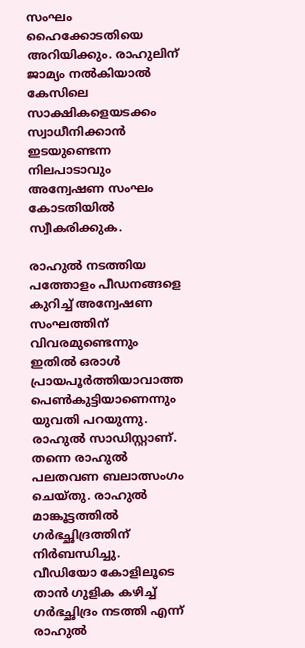സംഘം ഹൈക്കോടതിയെ അറിയിക്കും. രാഹുലിന് ജാമ്യം നൽകിയാൽ കേസിലെ സാക്ഷികളെയടക്കം സ്വാധീനിക്കാൻ ഇടയുണ്ടെന്ന നിലപാടാവും അന്വേഷണ സംഘം കോടതിയിൽ സ്വീകരിക്കുക.

രാഹുൽ നടത്തിയ പത്തോളം പീഡനങ്ങളെ കുറിച്ച് അന്വേഷണ സംഘത്തിന് വിവരമുണ്ടെന്നും ഇതിൽ ഒരാൾ പ്രായപൂർത്തിയാവാത്ത പെൺകുട്ടിയാണെന്നും യുവതി പറയുന്നു. രാഹുൽ സാഡിസ്റ്റാണ്. തന്നെ രാഹുൽ പലതവണ ബലാത്സംഗം ചെയ്തു. രാഹുൽ മാങ്കൂട്ടത്തിൽ ഗർഭച്ഛിദ്രത്തിന് നിർബന്ധിച്ചു. വീഡിയോ കോളിലൂടെ താൻ ഗുളിക കഴിച്ച് ഗർഭച്ഛിദ്രം നടത്തി എന്ന് രാഹുൽ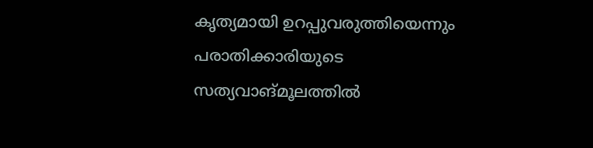കൃത്യമായി ഉറപ്പുവരുത്തിയെന്നും പരാതിക്കാരിയുടെ സത്യവാങ്മൂലത്തിൽ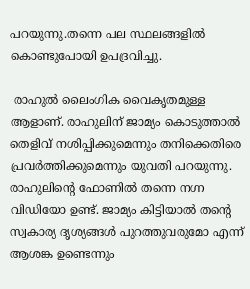പറയുന്നു.തന്നെ പല സ്ഥലങ്ങളിൽ കൊണ്ടുപോയി ഉപദ്രവിച്ചു.

 രാഹുൽ ലൈംഗിക വൈകൃതമുള്ള ആളാണ്. രാഹുലിന് ജാമ്യം കൊടുത്താൽ തെളിവ് നശിപ്പിക്കുമെന്നും തനിക്കെതിരെ പ്രവർത്തിക്കുമെന്നും യുവതി പറയുന്നു. രാഹുലിന്റെ ഫോണിൽ തന്നെ നഗ്ന വിഡിയോ ഉണ്ട്. ജാമ്യം കിട്ടിയാൽ തന്റെ സ്വകാര്യ ദൃശ്യങ്ങൾ പുറത്തുവരുമോ എന്ന് ആശങ്ക ഉണ്ടെന്നും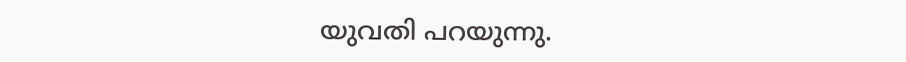യുവതി പറയുന്നു.